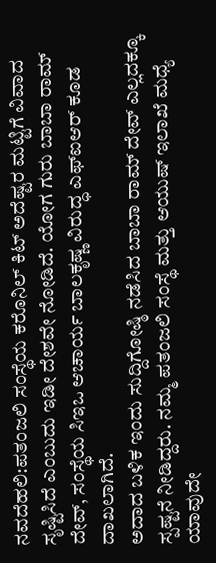ನವದೆಹಲಿ:ಪತಂಜಲಿ ಸಂಸ್ಥೆಯ ಕರೊನಿಲ್ ಕಿಟ್ ಅದೆಷ್ಟರ ಮಟ್ಟಿಗೆ ವಿವಾದ ಸೃಷ್ಟಿಸಿದೆ ಎಂಬುದು ಇಡೀ ದೇಶವೇ ನೋಡಿದೆ. ಯೋಗ ಗುರು ಬಾಬಾ ರಾಮ್ ದೇವ್, ಸಂಸ್ಥೆಯ ಸಿಇಒ ಆಚಾರ್ಯ ಬಾಲಕೃಷ್ಣ ವಿರುದ್ಧ ಎಫ್ಐಆರ್ ಕೂಡ ದಾಖಲಾಗಿದೆ.
ಅದಾದ ಬಳಿಕ ಇಂದು ಸುದ್ದಿಗೋಷ್ಠಿ ನಡೆಸಿದ ಬಾಬಾ ರಾಮ್ ದೇವ್ ಎಲ್ಲದಕ್ಕೂ ಸ್ಪಷ್ಟನೆ ನೀಡಿದ್ದರು. ನಮ್ಮ ಪತಂಜಲಿ ಸಂಸ್ಥೆ ಮತ್ತು ಆಯುಷ್ ಇಲಾಖೆ ಮಧ್ಯೆ ಯಾವುದೇ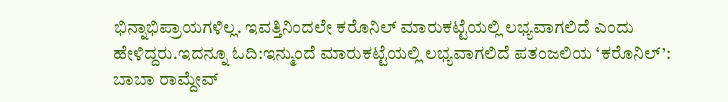ಭಿನ್ನಾಭಿಪ್ರಾಯಗಳಿಲ್ಲ. ಇವತ್ತಿನಿಂದಲೇ ಕರೊನಿಲ್ ಮಾರುಕಟ್ಟೆಯಲ್ಲಿ ಲಭ್ಯವಾಗಲಿದೆ ಎಂದು ಹೇಳಿದ್ದರು.ಇದನ್ನೂ ಓದಿ:ಇನ್ಮುಂದೆ ಮಾರುಕಟ್ಟೆಯಲ್ಲಿ ಲಭ್ಯವಾಗಲಿದೆ ಪತಂಜಲಿಯ ‘ಕರೊನಿಲ್’: ಬಾಬಾ ರಾಮ್ದೇವ್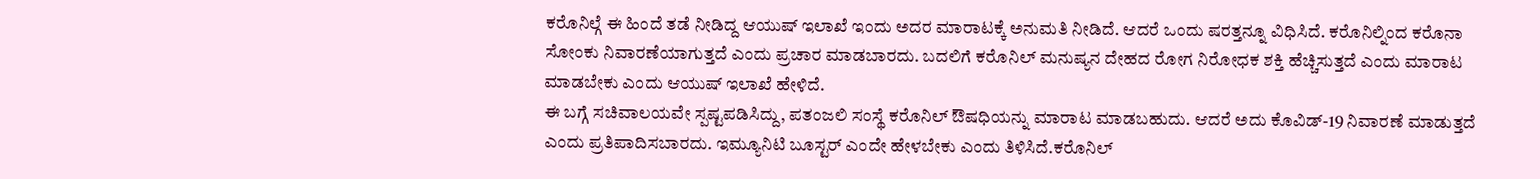ಕರೊನಿಲ್ಗೆ ಈ ಹಿಂದೆ ತಡೆ ನೀಡಿದ್ದ ಆಯುಷ್ ಇಲಾಖೆ ಇಂದು ಅದರ ಮಾರಾಟಕ್ಕೆ ಅನುಮತಿ ನೀಡಿದೆ. ಆದರೆ ಒಂದು ಷರತ್ತನ್ನೂ ವಿಧಿಸಿದೆ. ಕರೊನಿಲ್ನಿಂದ ಕರೊನಾ ಸೋಂಕು ನಿವಾರಣೆಯಾಗುತ್ತದೆ ಎಂದು ಪ್ರಚಾರ ಮಾಡಬಾರದು. ಬದಲಿಗೆ ಕರೊನಿಲ್ ಮನುಷ್ಯನ ದೇಹದ ರೋಗ ನಿರೋಧಕ ಶಕ್ತಿ ಹೆಚ್ಚಿಸುತ್ತದೆ ಎಂದು ಮಾರಾಟ ಮಾಡಬೇಕು ಎಂದು ಆಯುಷ್ ಇಲಾಖೆ ಹೇಳಿದೆ.
ಈ ಬಗ್ಗೆ ಸಚಿವಾಲಯವೇ ಸ್ಪಷ್ಟಪಡಿಸಿದ್ದು, ಪತಂಜಲಿ ಸಂಸ್ಥೆ ಕರೊನಿಲ್ ಔಷಧಿಯನ್ನು ಮಾರಾಟ ಮಾಡಬಹುದು. ಆದರೆ ಅದು ಕೊವಿಡ್-19 ನಿವಾರಣೆ ಮಾಡುತ್ತದೆ ಎಂದು ಪ್ರತಿಪಾದಿಸಬಾರದು. ಇಮ್ಯೂನಿಟಿ ಬೂಸ್ಟರ್ ಎಂದೇ ಹೇಳಬೇಕು ಎಂದು ತಿಳಿಸಿದೆ.ಕರೊನಿಲ್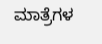ಮಾತ್ರೆಗಳ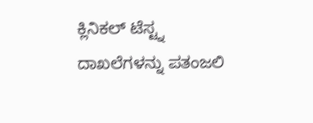ಕ್ಲಿನಿಕಲ್ ಟೆಸ್ಟ್ನ ದಾಖಲೆಗಳನ್ನು ಪತಂಜಲಿ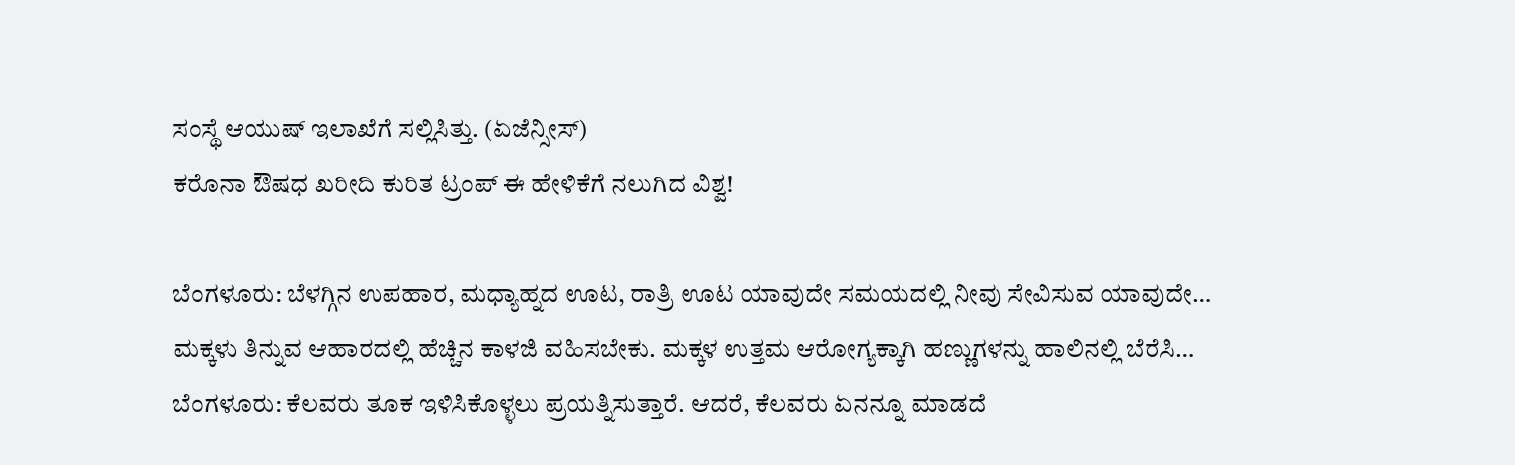ಸಂಸ್ಥೆ ಆಯುಷ್ ಇಲಾಖೆಗೆ ಸಲ್ಲಿಸಿತ್ತು. (ಏಜೆನ್ಸೀಸ್)
ಕರೊನಾ ಔಷಧ ಖರೀದಿ ಕುರಿತ ಟ್ರಂಪ್‌ ಈ ಹೇಳಿಕೆಗೆ ನಲುಗಿದ ವಿಶ್ವ!

ಬೆಂಗಳೂರು: ಬೆಳಗ್ಗಿನ ಉಪಹಾರ, ಮಧ್ಯಾಹ್ನದ ಊಟ, ರಾತ್ರಿ ಊಟ ಯಾವುದೇ ಸಮಯದಲ್ಲಿ ನೀವು ಸೇವಿಸುವ ಯಾವುದೇ…
ಮಕ್ಕಳು ತಿನ್ನುವ ಆಹಾರದಲ್ಲಿ ಹೆಚ್ಚಿನ ಕಾಳಜಿ ವಹಿಸಬೇಕು. ಮಕ್ಕಳ ಉತ್ತಮ ಆರೋಗ್ಯಕ್ಕಾಗಿ ಹಣ್ಣುಗಳನ್ನು ಹಾಲಿನಲ್ಲಿ ಬೆರೆಸಿ…
ಬೆಂಗಳೂರು: ಕೆಲವರು ತೂಕ ಇಳಿಸಿಕೊಳ್ಳಲು ಪ್ರಯತ್ನಿಸುತ್ತಾರೆ. ಆದರೆ, ಕೆಲವರು ಏನನ್ನೂ ಮಾಡದೆ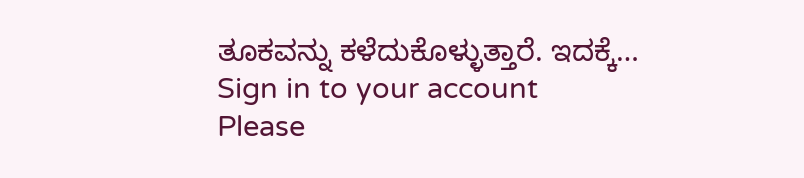ತೂಕವನ್ನು ಕಳೆದುಕೊಳ್ಳುತ್ತಾರೆ. ಇದಕ್ಕೆ…
Sign in to your account
Please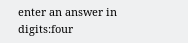enter an answer in digits:four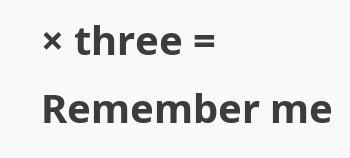× three =
Remember me